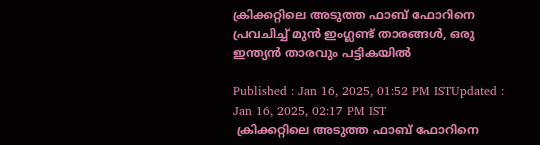ക്രിക്കറ്റിലെ അടുത്ത ഫാബ് ഫോറിനെ പ്രവചിച്ച് മുന്‍ ഇംഗ്ലണ്ട് താരങ്ങള്‍, ഒരു ഇന്ത്യൻ താരവും പട്ടികയില്‍

Published : Jan 16, 2025, 01:52 PM ISTUpdated : Jan 16, 2025, 02:17 PM IST
 ക്രിക്കറ്റിലെ അടുത്ത ഫാബ് ഫോറിനെ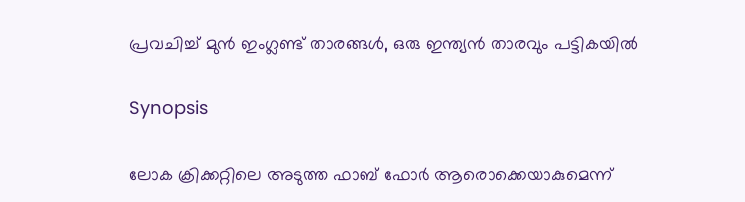പ്രവചിച്ച് മുന്‍ ഇംഗ്ലണ്ട് താരങ്ങള്‍, ഒരു ഇന്ത്യൻ താരവും പട്ടികയില്‍

Synopsis

ലോക ക്രിക്കറ്റിലെ അടുത്ത ഫാബ് ഫോര്‍ ആരൊക്കെയാകുമെന്ന്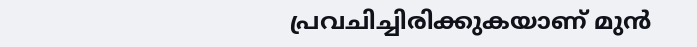പ്രവചിച്ചിരിക്കുകയാണ് മുൻ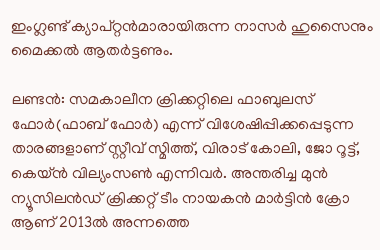ഇംഗ്ലണ്ട് ക്യാപ്റ്റൻമാരായിരുന്ന നാസര്‍ ഹുസൈനും മൈക്കല്‍ ആതര്‍ട്ടണും.

ലണ്ടന്‍: സമകാലീന ക്രിക്കറ്റിലെ ഫാബുലസ് ഫോര്‍(ഫാബ് ഫോർ) എന്ന് വിശേഷിപ്പിക്കപ്പെടുന്ന താരങ്ങളാണ് സ്റ്റീവ് സ്മിത്ത്, വിരാട് കോലി, ജോ റൂട്ട്, കെയ്ന്‍ വില്യംസണ്‍ എന്നിവര്‍. അന്തരിച്ച മുന്‍ ന്യൂസിലന്‍ഡ് ക്രിക്കറ്റ് ടീം നായകന്‍ മാര്‍ട്ടിന്‍ ക്രോ ആണ് 2013ല്‍ അന്നത്തെ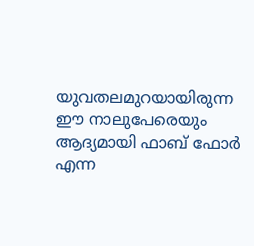യുവതലമുറയായിരുന്ന ഈ നാലുപേരെയും ആദ്യമായി ഫാബ് ഫോര്‍ എന്ന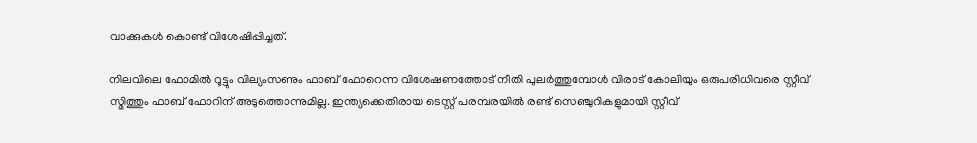വാക്കുകള്‍ കൊണ്ട് വിശേഷിപ്പിച്ചത്.

നിലവിലെ ഫോമില്‍ റൂട്ടും വില്യംസണും ഫാബ് ഫോറെന്ന വിശേഷണത്തോട് നീതി പുലര്‍ത്തുമ്പോള്‍ വിരാട് കോലിയും ഒരുപരിധിവരെ സ്റ്റീവ് സ്മിത്തും ഫാബ് ഫോറിന് അടുത്തൊന്നുമില്ല. ഇന്ത്യക്കെതിരായ ടെസ്റ്റ് പരമ്പരയില്‍ രണ്ട് സെഞ്ചുറികളുമായി സ്റ്റീവ്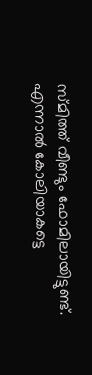സ്മിത്ത് വീണ്ടും ഫോമിലായിട്ടുണ്ട്. എന്നാല്‍ കോലിയാകട്ടെ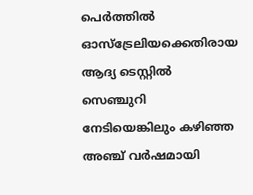പെര്‍ത്തില്‍ ഓസ്ട്രേലിയക്കെതിരായ ആദ്യ ടെസ്റ്റില്‍ സെഞ്ചുറി നേടിയെങ്കിലും കഴിഞ്ഞ അഞ്ച് വര്‍ഷമായി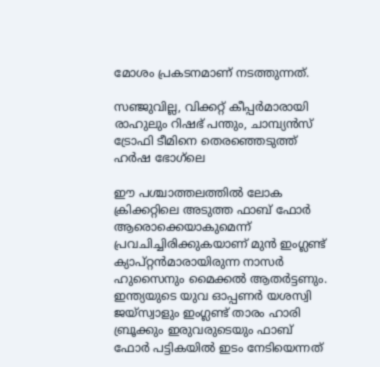മോശം പ്രകടനമാണ് നടത്തുന്നത്.

സഞ്ജുവില്ല, വിക്കറ്റ് കീപ്പർമാരായി രാഹുലും റിഷഭ് പന്തും, ചാമ്പ്യൻസ് ട്രോഫി ടീമിനെ തെരഞ്ഞെടുത്ത് ഹര്‍ഷ ഭോഗ്‌ലെ

ഈ പശ്ചാത്തലത്തില്‍ ലോക ക്രിക്കറ്റിലെ അടുത്ത ഫാബ് ഫോര്‍ ആരൊക്കെയാകുമെന്ന് പ്രവചിച്ചിരിക്കുകയാണ് മുൻ ഇംഗ്ലണ്ട് ക്യാപ്റ്റൻമാരായിരുന്ന നാസര്‍ ഹുസൈനും മൈക്കല്‍ ആതര്‍ട്ടണും. ഇന്ത്യയുടെ യുവ ഓപ്പണര്‍ യശസ്വി ജയ്സ്വാളും ഇംഗ്ലണ്ട് താരം ഹാരി ബ്രൂക്കും ഇരുവരുടെയും ഫാബ് ഫോര്‍ പട്ടികയില്‍ ഇടം നേടിയെന്നത്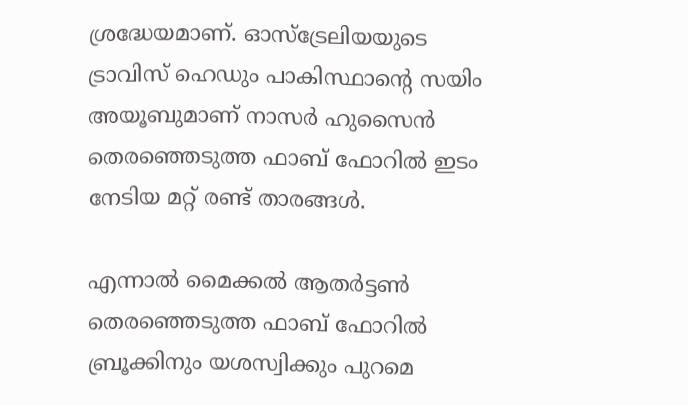ശ്രദ്ധേയമാണ്. ഓസ്ട്രേലിയയുടെ ട്രാവിസ് ഹെഡും പാകിസ്ഥാന്‍റെ സയിം അയൂബുമാണ് നാസര്‍ ഹുസൈന്‍ തെരഞ്ഞെടുത്ത ഫാബ് ഫോറില്‍ ഇടം നേടിയ മറ്റ് രണ്ട് താരങ്ങള്‍.

എന്നാല്‍ മൈക്കല്‍ ആതര്‍ട്ടണ്‍ തെരഞ്ഞെടുത്ത ഫാബ് ഫോറില്‍ ബ്രൂക്കിനും യശസ്വിക്കും പുറമെ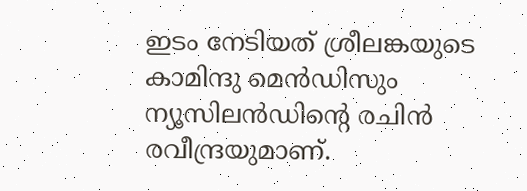ഇടം നേടിയത് ശ്രീലങ്കയുടെ കാമിന്ദു മെന്‍ഡിസും ന്യൂസിലന്‍ഡിന്‍റെ രചിന്‍ രവീന്ദ്രയുമാണ്.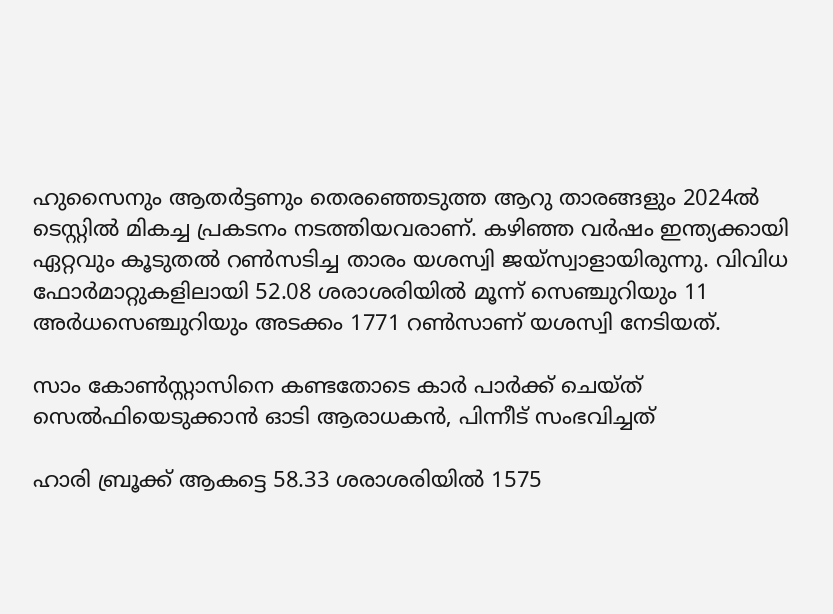ഹുസൈനും ആതര്‍ട്ടണും തെര‍ഞ്ഞെടുത്ത ആറു താരങ്ങളും 2024ല്‍ ടെസ്റ്റില്‍ മികച്ച പ്രകടനം നടത്തിയവരാണ്. കഴിഞ്ഞ വര്‍ഷം ഇന്ത്യക്കായി ഏറ്റവും കൂടുതല്‍ റണ്‍സടിച്ച താരം യശസ്വി ജയ്സ്വാളായിരുന്നു. വിവിധ ഫോര്‍മാറ്റുകളിലായി 52.08 ശരാശരിയില്‍ മൂന്ന് സെഞ്ചുറിയും 11 അര്‍ധസെഞ്ചുറിയും അടക്കം 1771 റണ്‍സാണ് യശസ്വി നേടിയത്.

സാം കോണ്‍സ്റ്റാസിനെ കണ്ടതോടെ കാര്‍ പാര്‍ക്ക് ചെയ്ത് സെല്‍ഫിയെടുക്കാൻ ഓടി ആരാധകൻ, പിന്നീട് സംഭവിച്ചത്

ഹാരി ബ്രൂക്ക് ആകട്ടെ 58.33 ശരാശരിയില്‍ 1575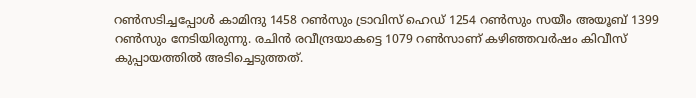റണ്‍സടിച്ചപ്പോള്‍ കാമിന്ദു 1458 റണ്‍സും ട്രാവിസ് ഹെഡ് 1254 റണ്‍സും സയീം അയൂബ് 1399 റണ്‍സും നേടിയിരുന്നു. രചിന്‍ രവീന്ദ്രയാകട്ടെ 1079 റൺസാണ് കഴിഞ്ഞവര്‍ഷം കിവീസ് കുപ്പായത്തില്‍ അടിച്ചെടുത്തത്.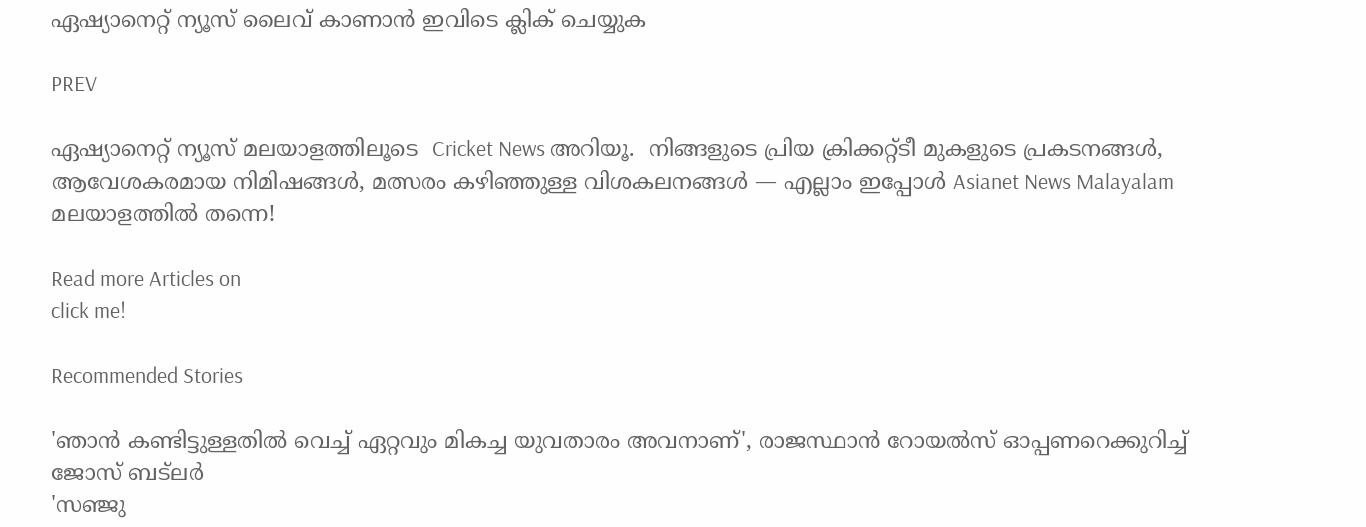ഏഷ്യാനെറ്റ് ന്യൂസ് ലൈവ് കാണാന്‍ ഇവിടെ ക്ലിക് ചെയ്യുക

PREV

ഏഷ്യാനെറ്റ് ന്യൂസ് മലയാളത്തിലൂടെ  Cricket News അറിയൂ.  നിങ്ങളുടെ പ്രിയ ക്രിക്കറ്റ്ടീ മുകളുടെ പ്രകടനങ്ങൾ, ആവേശകരമായ നിമിഷങ്ങൾ, മത്സരം കഴിഞ്ഞുള്ള വിശകലനങ്ങൾ — എല്ലാം ഇപ്പോൾ Asianet News Malayalam മലയാളത്തിൽ തന്നെ!

Read more Articles on
click me!

Recommended Stories

'ഞാൻ കണ്ടിട്ടുള്ളതിൽ വെച്ച് ഏറ്റവും മികച്ച യുവതാരം അവനാണ്', രാജസ്ഥാന്‍ റോയല്‍സ് ഓപ്പണറെക്കുറിച്ച് ജോസ് ബട്‌ലർ
'സഞ്ജു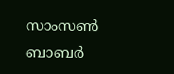സാംസൺ ബാബർ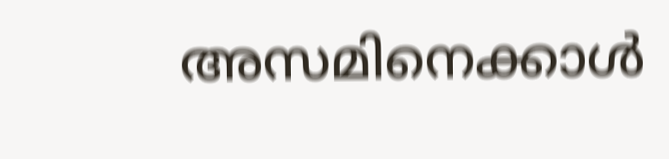അസമിനെക്കാള്‍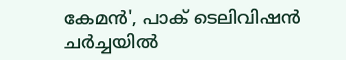കേമൻ', പാക് ടെലിവിഷന്‍ ചര്‍ച്ചയില്‍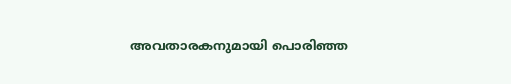അവതാരകനുമായി പൊരിഞ്ഞ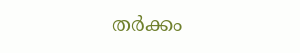തര്‍ക്കം